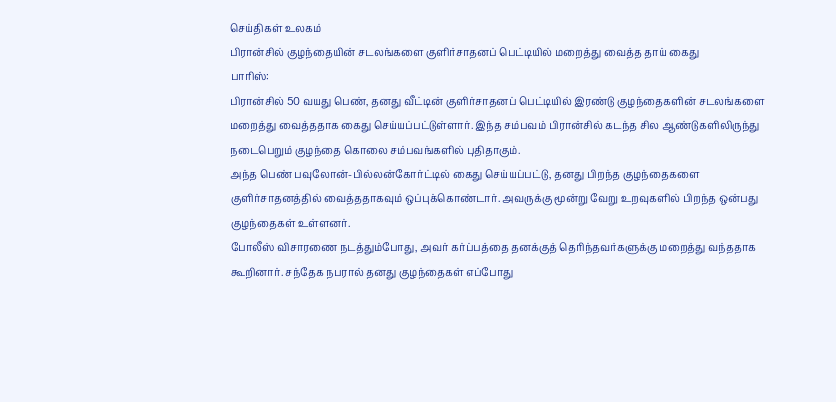செய்திகள் உலகம்
பிரான்சில் குழந்தையின் சடலங்களை குளிர்சாதனப் பெட்டியில் மறைத்து வைத்த தாய் கைது
பாரிஸ்:
பிரான்சில் 50 வயது பெண், தனது வீட்டின் குளிர்சாதனப் பெட்டியில் இரண்டு குழந்தைகளின் சடலங்களை மறைத்து வைத்ததாக கைது செய்யப்பட்டுள்ளார். இந்த சம்பவம் பிரான்சில் கடந்த சில ஆண்டுகளிலிருந்து நடைபெறும் குழந்தை கொலை சம்பவங்களில் புதிதாகும்.
அந்த பெண் பவுலோன்-பில்லன்கோர்ட்டில் கைது செய்யப்பட்டு, தனது பிறந்த குழந்தைகளை குளிர்சாதனத்தில் வைத்ததாகவும் ஒப்புக்கொண்டார். அவருக்கு மூன்று வேறு உறவுகளில் பிறந்த ஒன்பது குழந்தைகள் உள்ளனர்.
போலீஸ் விசாரணை நடத்தும்போது, அவர் கர்ப்பத்தை தனக்குத் தெரிந்தவர்களுக்கு மறைத்து வந்ததாக கூறினார். சந்தேக நபரால் தனது குழந்தைகள் எப்போது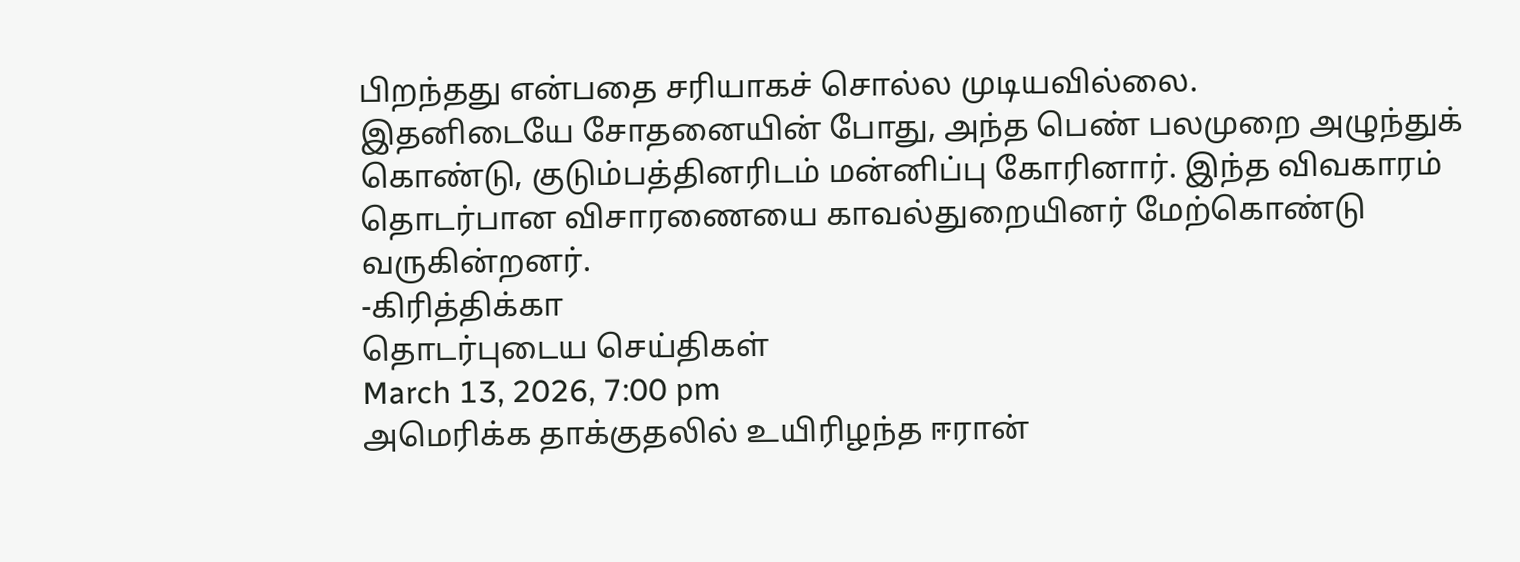பிறந்தது என்பதை சரியாகச் சொல்ல முடியவில்லை.
இதனிடையே சோதனையின் போது, அந்த பெண் பலமுறை அழுந்துக் கொண்டு, குடும்பத்தினரிடம் மன்னிப்பு கோரினார். இந்த விவகாரம் தொடர்பான விசாரணையை காவல்துறையினர் மேற்கொண்டு வருகின்றனர்.
-கிரித்திக்கா
தொடர்புடைய செய்திகள்
March 13, 2026, 7:00 pm
அமெரிக்க தாக்குதலில் உயிரிழந்த ஈரான்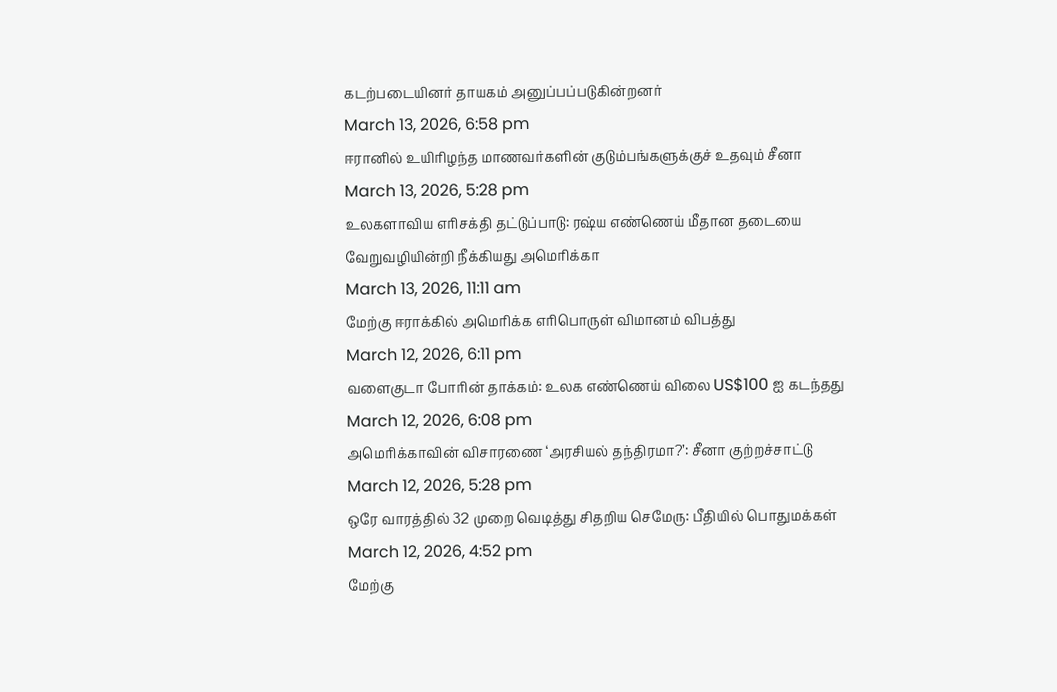கடற்படையினர் தாயகம் அனுப்பப்படுகின்றனர்
March 13, 2026, 6:58 pm
ஈரானில் உயிரிழந்த மாணவர்களின் குடும்பங்களுக்குச் உதவும் சீனா
March 13, 2026, 5:28 pm
உலகளாவிய எரிசக்தி தட்டுப்பாடு: ரஷ்ய எண்ணெய் மீதான தடையை வேறுவழியின்றி நீக்கியது அமெரிக்கா
March 13, 2026, 11:11 am
மேற்கு ஈராக்கில் அமெரிக்க எரிபொருள் விமானம் விபத்து
March 12, 2026, 6:11 pm
வளைகுடா போரின் தாக்கம்: உலக எண்ணெய் விலை US$100 ஐ கடந்தது
March 12, 2026, 6:08 pm
அமெரிக்காவின் விசாரணை ‘அரசியல் தந்திரமா?’: சீனா குற்றச்சாட்டு
March 12, 2026, 5:28 pm
ஒரே வாரத்தில் 32 முறை வெடித்து சிதறிய செமேரு: பீதியில் பொதுமக்கள்
March 12, 2026, 4:52 pm
மேற்கு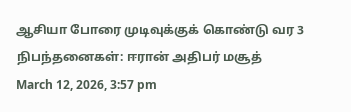ஆசியா போரை முடிவுக்குக் கொண்டு வர 3 நிபந்தனைகள்: ஈரான் அதிபர் மசூத்
March 12, 2026, 3:57 pm